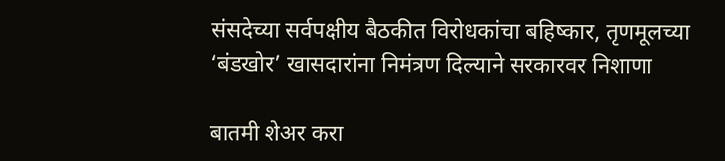संसदेच्या सर्वपक्षीय बैठकीत विरोधकांचा बहिष्कार, तृणमूलच्या ‘बंडखोर’ खासदारांना निमंत्रण दिल्याने सरकारवर निशाणा

बातमी शेअर करा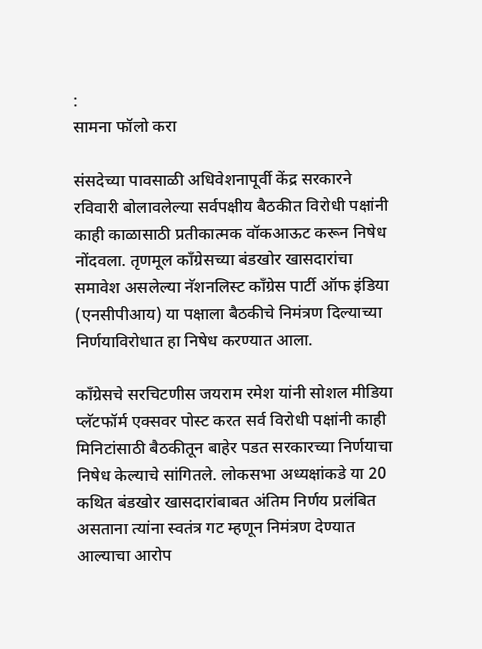:
सामना फॉलो करा

संसदेच्या पावसाळी अधिवेशनापूर्वी केंद्र सरकारने रविवारी बोलावलेल्या सर्वपक्षीय बैठकीत विरोधी पक्षांनी काही काळासाठी प्रतीकात्मक वॉकआऊट करून निषेध नोंदवला. तृणमूल काँग्रेसच्या बंडखोर खासदारांचा समावेश असलेल्या नॅशनलिस्ट काँग्रेस पार्टी ऑफ इंडिया (एनसीपीआय) या पक्षाला बैठकीचे निमंत्रण दिल्याच्या निर्णयाविरोधात हा निषेध करण्यात आला.

काँग्रेसचे सरचिटणीस जयराम रमेश यांनी सोशल मीडिया प्लॅटफॉर्म एक्सवर पोस्ट करत सर्व विरोधी पक्षांनी काही मिनिटांसाठी बैठकीतून बाहेर पडत सरकारच्या निर्णयाचा निषेध केल्याचे सांगितले. लोकसभा अध्यक्षांकडे या 20 कथित बंडखोर खासदारांबाबत अंतिम निर्णय प्रलंबित असताना त्यांना स्वतंत्र गट म्हणून निमंत्रण देण्यात आल्याचा आरोप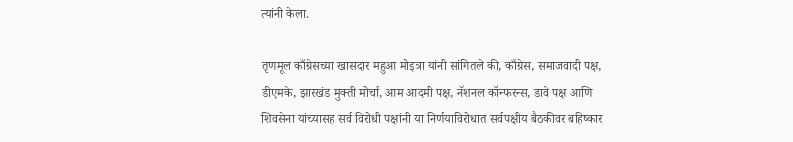त्यांनी केला.

तृणमूल काँग्रेसच्या खासदार महुआ मोइत्रा यांनी सांगितले की, काँग्रेस, समाजवादी पक्ष, डीएमके, झारखंड मुक्ती मोर्चा, आम आदमी पक्ष, नॅशनल कॉन्फरन्स, डावे पक्ष आणि शिवसेना यांच्यासह सर्व विरोधी पक्षांनी या निर्णयाविरोधात सर्वपक्षीय बैठकीवर बहिष्कार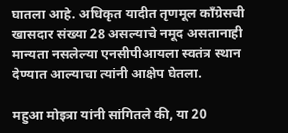घातला आहे. अधिकृत यादीत तृणमूल काँग्रेसची खासदार संख्या 28 असल्याचे नमूद असतानाही मान्यता नसलेल्या एनसीपीआयला स्वतंत्र स्थान देण्यात आल्याचा त्यांनी आक्षेप घेतला.

महुआ मोइत्रा यांनी सांगितले की, या 20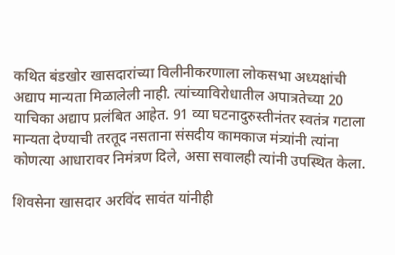कथित बंडखोर खासदारांच्या विलीनीकरणाला लोकसभा अध्यक्षांची अद्याप मान्यता मिळालेली नाही. त्यांच्याविरोधातील अपात्रतेच्या 20 याचिका अद्याप प्रलंबित आहेत. 91 व्या घटनादुरुस्तीनंतर स्वतंत्र गटाला मान्यता देण्याची तरतूद नसताना संसदीय कामकाज मंत्र्यांनी त्यांना कोणत्या आधारावर निमंत्रण दिले, असा सवालही त्यांनी उपस्थित केला.

शिवसेना खासदार अरविंद सावंत यांनीही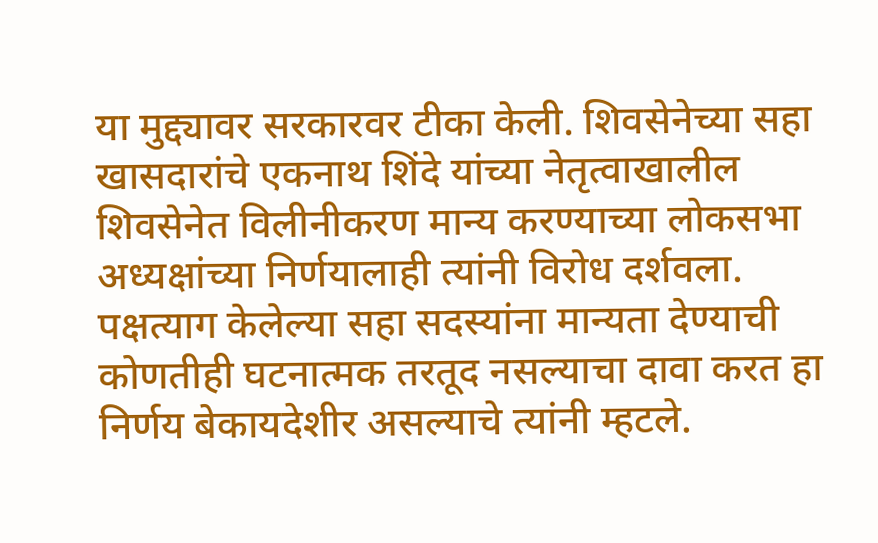या मुद्द्यावर सरकारवर टीका केली. शिवसेनेच्या सहा खासदारांचे एकनाथ शिंदे यांच्या नेतृत्वाखालील शिवसेनेत विलीनीकरण मान्य करण्याच्या लोकसभा अध्यक्षांच्या निर्णयालाही त्यांनी विरोध दर्शवला. पक्षत्याग केलेल्या सहा सदस्यांना मान्यता देण्याची कोणतीही घटनात्मक तरतूद नसल्याचा दावा करत हा निर्णय बेकायदेशीर असल्याचे त्यांनी म्हटले.